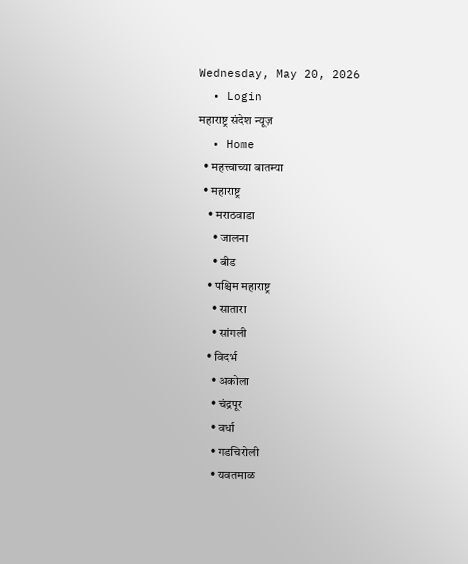Wednesday, May 20, 2026
  • Login
महाराष्ट्र संदेश न्यूज़
  • Home
  • महत्त्वाच्या बातम्या
  • महाराष्ट्र
    • मराठवाडा
      • जालना
      • बीड
    • पश्चिम महाराष्ट्र
      • सातारा
      • सांगली
    • विदर्भ
      • अकोला
      • चंद्रपूर
      • वर्धा
      • गडचिरोली
      • यवतमाळ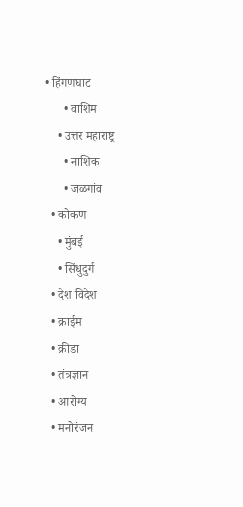• हिंगणघाट
      • वाशिम
    • उत्तर महाराष्ट्र
      • नाशिक
      • जळगांव
  • कोकण
    • मुंबई
    • सिंधुदुर्ग
  • देश विदेश
  • क्राईम
  • क्रीडा
  • तंत्रज्ञान
  • आरोग्य
  • मनोरंजन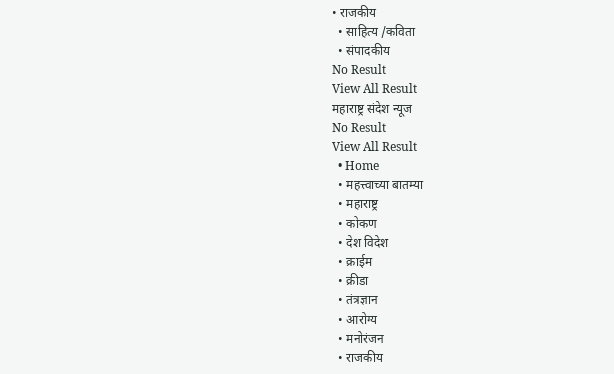• राजकीय
  • साहित्य /कविता
  • संपादकीय
No Result
View All Result
महाराष्ट्र संदेश न्यूज
No Result
View All Result
  • Home
  • महत्त्वाच्या बातम्या
  • महाराष्ट्र
  • कोकण
  • देश विदेश
  • क्राईम
  • क्रीडा
  • तंत्रज्ञान
  • आरोग्य
  • मनोरंजन
  • राजकीय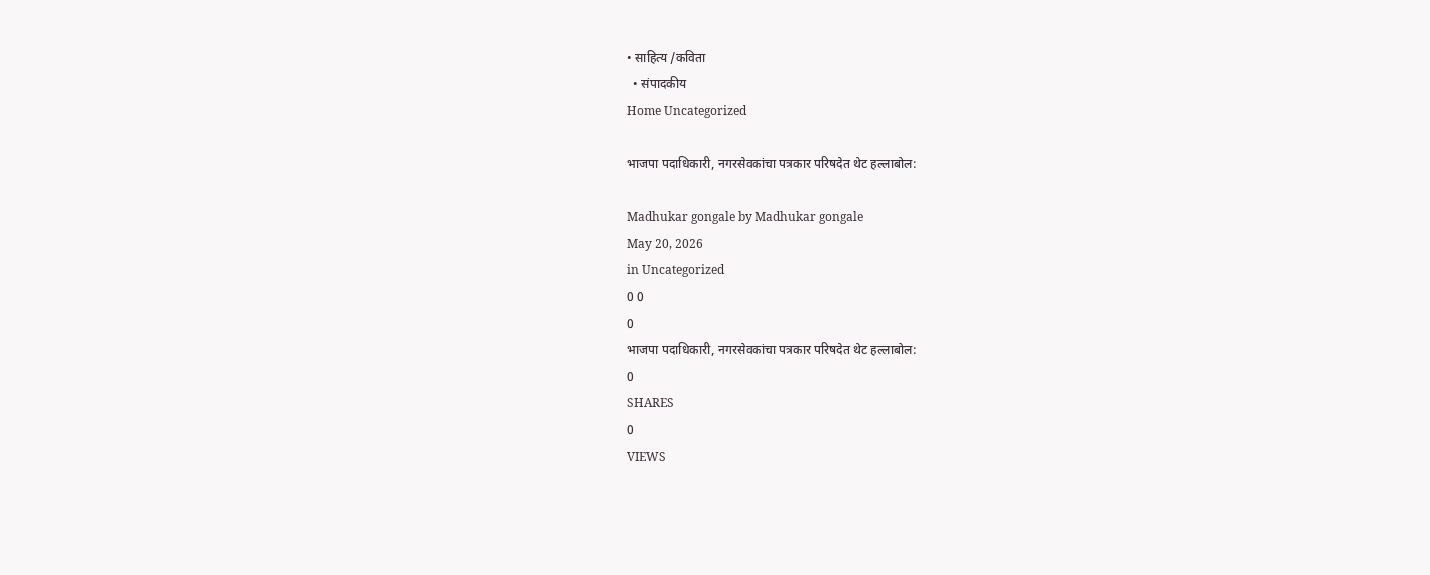• साहित्य /कविता
  • संपादकीय
Home Uncategorized

भाजपा पदाधिकारी, नगरसेवकांचा पत्रकार परिषदेत थेट हल्लाबोल:

Madhukar gongale by Madhukar gongale
May 20, 2026
in Uncategorized
0 0
0
भाजपा पदाधिकारी, नगरसेवकांचा पत्रकार परिषदेत थेट हल्लाबोल:
0
SHARES
0
VIEWS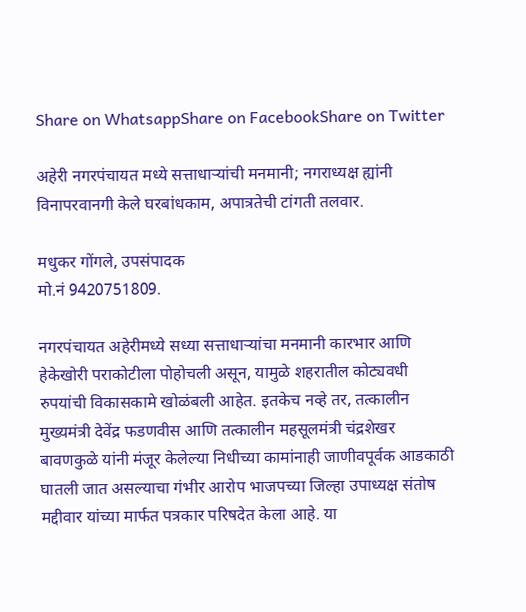Share on WhatsappShare on FacebookShare on Twitter

अहेरी नगरपंचायत मध्ये सत्ताधाऱ्यांची मनमानी; नगराध्यक्ष ह्यांनी विनापरवानगी केले घरबांधकाम, अपात्रतेची टांगती तलवार.

मधुकर गोंगले, उपसंपादक
मो.नं 9420751809.

नगरपंचायत अहेरीमध्ये सध्या सत्ताधाऱ्यांचा मनमानी कारभार आणि हेकेखोरी पराकोटीला पोहोचली असून, यामुळे शहरातील कोट्यवधी रुपयांची विकासकामे खोळंबली आहेत. इतकेच नव्हे तर, तत्कालीन मुख्यमंत्री देवेंद्र फडणवीस आणि तत्कालीन महसूलमंत्री चंद्रशेखर बावणकुळे यांनी मंजूर केलेल्या निधीच्या कामांनाही जाणीवपूर्वक आडकाठी घातली जात असल्याचा गंभीर आरोप भाजपच्या जिल्हा उपाध्यक्ष संतोष मद्दीवार यांच्या मार्फत पत्रकार परिषदेत केला आहे. या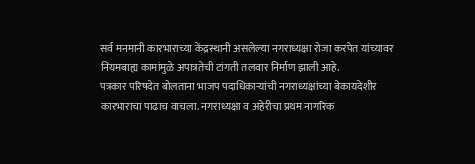सर्व मनमानी कारभाराच्या केंद्रस्थानी असलेल्या नगराध्यक्षा रोजा करपेत यांच्यावर नियमबाह्य कामांमुळे अपात्रतेची टांगती तलवार निर्माण झाली आहे.
पत्रकार परिषदेत बोलताना भाजप पदाधिकाऱ्यांची नगराध्यक्षांच्या बेकायदेशीर कारभाराचा पाढाच वाचला. नगराध्यक्षा व अहेरीचा प्रथम नागरिक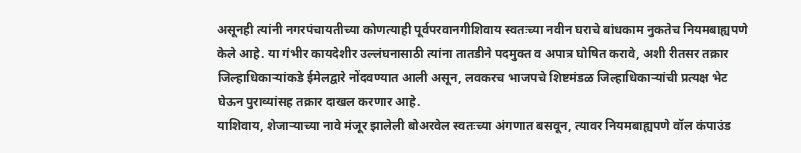असूनही त्यांनी नगरपंचायतीच्या कोणत्याही पूर्वपरवानगीशिवाय स्वतःच्या नवीन घराचे बांधकाम नुकतेच नियमबाह्यपणे केले आहे. या गंभीर कायदेशीर उल्लंघनासाठी त्यांना तातडीने पदमुक्त व अपात्र घोषित करावे, अशी रीतसर तक्रार जिल्हाधिकाऱ्यांकडे ईमेलद्वारे नोंदवण्यात आली असून, लवकरच भाजपचे शिष्टमंडळ जिल्हाधिकाऱ्यांची प्रत्यक्ष भेट घेऊन पुराव्यांसह तक्रार दाखल करणार आहे.
याशिवाय, शेजाऱ्याच्या नावे मंजूर झालेली बोअरवेल स्वतःच्या अंगणात बसवून, त्यावर नियमबाह्यपणे वॉल कंपाउंड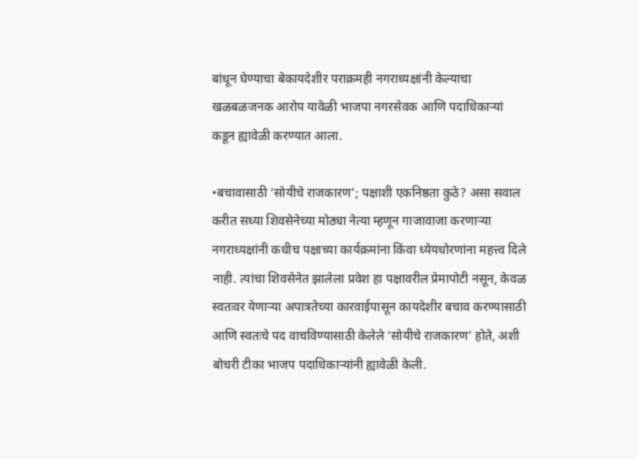बांधून घेण्याचा बेकायदेशीर पराक्रमही नगराध्यक्षांनी केल्याचा खळबळजनक आरोप यावेळी भाजपा नगरसेवक आणि पदाधिकाऱ्यां कडून ह्यावेळी करण्यात आला.

•बचावासाठी ‘सोयीचे राजकारण’; पक्षाशी एकनिष्ठता कुठे? असा सवाल करीत सध्या शिवसेनेच्या मोठ्या नेत्या म्हणून गाजावाजा करणाऱ्या नगराध्यक्षांनी कधीच पक्षाच्या कार्यक्रमांना किंवा ध्येयधोरणांना महत्त्व दिले नाही. त्यांचा शिवसेनेत झालेला प्रवेश हा पक्षावरील प्रेमापोटी नसून, केवळ स्वतःवर येणाऱ्या अपात्रतेच्या कारवाईपासून कायदेशीर बचाव करण्यासाठी आणि स्वतःचे पद वाचविण्यासाठी केलेले ‘सोयीचे राजकारण’ होते, अशी बोचरी टीका भाजप पदाधिकाऱ्यांनी ह्यावेळी केली.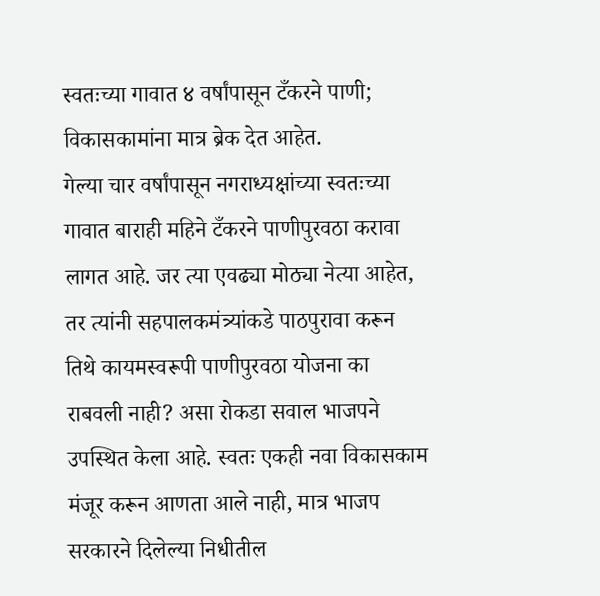स्वतःच्या गावात ४ वर्षांपासून टँकरने पाणी; विकासकामांना मात्र ब्रेक देत आहेत.
गेल्या चार वर्षांपासून नगराध्यक्षांच्या स्वतःच्या गावात बाराही महिने टँकरने पाणीपुरवठा करावा लागत आहे. जर त्या एवढ्या मोठ्या नेत्या आहेत, तर त्यांनी सहपालकमंत्र्यांकडे पाठपुरावा करून तिथे कायमस्वरूपी पाणीपुरवठा योजना का राबवली नाही? असा रोकडा सवाल भाजपने उपस्थित केला आहे. स्वतः एकही नवा विकासकाम मंजूर करून आणता आले नाही, मात्र भाजप सरकारने दिलेल्या निधीतील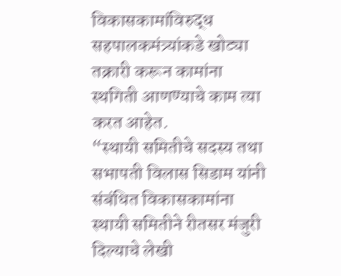विकासकामांविरुद्ध सहपालकमंत्र्यांकडे खोट्या तक्रारी करून कामांना स्थगिती आणण्याचे काम त्या करत आहेत.
“स्थायी समितीचे सदस्य तथा सभापती विलास सिडाम यांनी संबंधित विकासकामांना स्थायी समितीने रीतसर मंजुरी दिल्याचे लेखी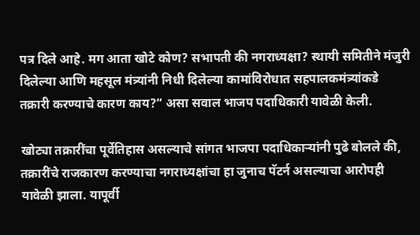पत्र दिले आहे. मग आता खोटे कोण? सभापती की नगराध्यक्षा? स्थायी समितीने मंजुरी दिलेल्या आणि महसूल मंत्र्यांनी निधी दिलेल्या कामांविरोधात सहपालकमंत्र्यांकडे तक्रारी करण्याचे कारण काय?” असा सवाल भाजप पदाधिकारी यावेळी केली.

खोट्या तक्रारींचा पूर्वेतिहास असल्याचे सांगत भाजपा पदाधिकाऱ्यांनी पुढे बोलले की, तक्रारींचे राजकारण करण्याचा नगराध्यक्षांचा हा जुनाच पॅटर्न असल्याचा आरोपही यावेळी झाला. यापूर्वी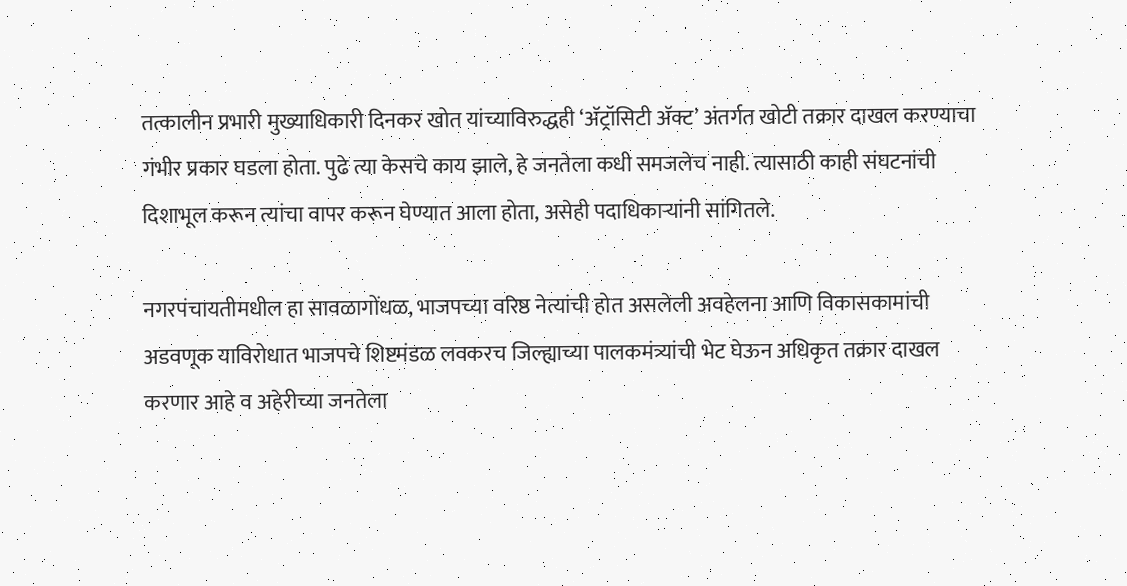तत्कालीन प्रभारी मुख्याधिकारी दिनकर खोत यांच्याविरुद्धही ‘अ‍ॅट्रॉसिटी अ‍ॅक्ट’ अंतर्गत खोटी तक्रार दाखल करण्याचा गंभीर प्रकार घडला होता. पुढे त्या केसचे काय झाले, हे जनतेला कधी समजलेच नाही. त्यासाठी काही संघटनांची दिशाभूल करून त्यांचा वापर करून घेण्यात आला होता, असेही पदाधिकाऱ्यांनी सांगितले.

नगरपंचायतीमधील हा सावळागोंधळ, भाजपच्या वरिष्ठ नेत्यांची होत असलेली अवहेलना आणि विकासकामांची अडवणूक याविरोधात भाजपचे शिष्टमंडळ लवकरच जिल्ह्याच्या पालकमंत्र्यांची भेट घेऊन अधिकृत तक्रार दाखल करणार आहे व अहेरीच्या जनतेला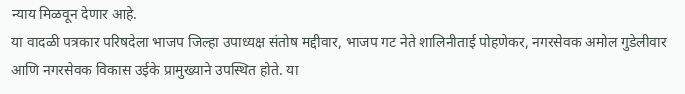न्याय मिळवून देणार आहे.
या वादळी पत्रकार परिषदेला भाजप जिल्हा उपाध्यक्ष संतोष मद्दीवार, भाजप गट नेते शालिनीताई पोहणेकर, नगरसेवक अमोल गुडेलीवार आणि नगरसेवक विकास उईके प्रामुख्याने उपस्थित होते. या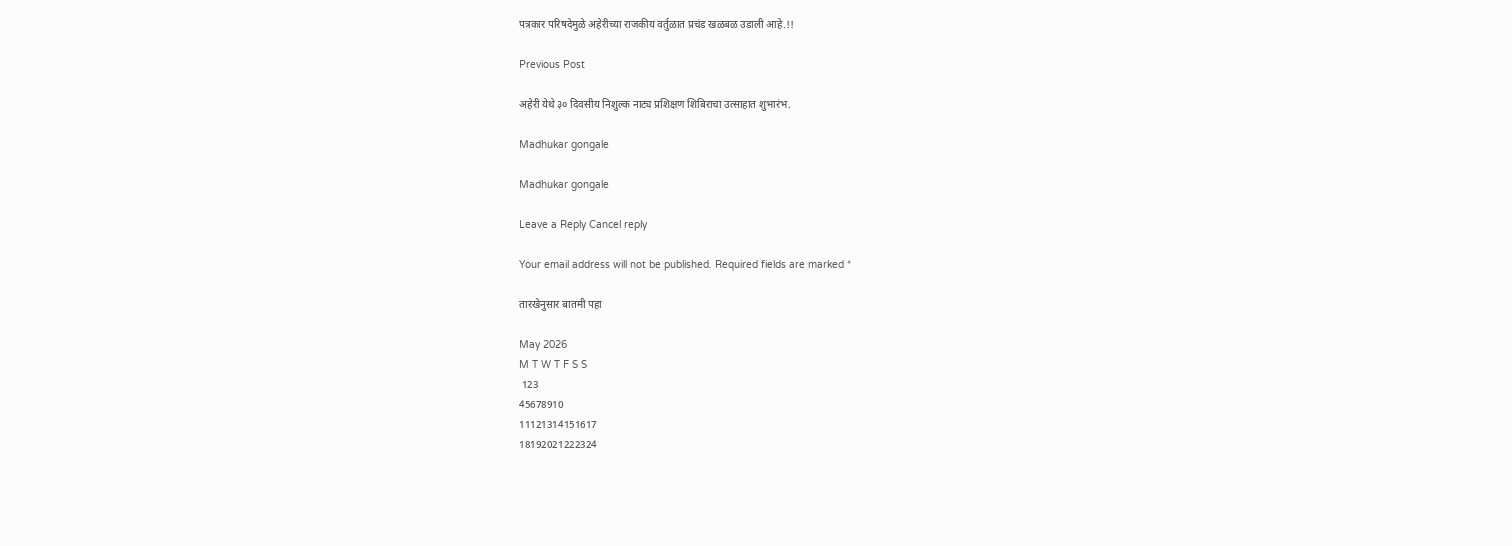पत्रकार परिषदेमुळे अहेरीच्या राजकीय वर्तुळात प्रचंड खळबळ उडाली आहे.!!

Previous Post

अहेरी येथे ३० दिवसीय निशुल्क नाट्य प्रशिक्षण शिबिराचा उत्साहात शुभारंभ.

Madhukar gongale

Madhukar gongale

Leave a Reply Cancel reply

Your email address will not be published. Required fields are marked *

तारखेनुसार बातमी पहा

May 2026
M T W T F S S
 123
45678910
11121314151617
18192021222324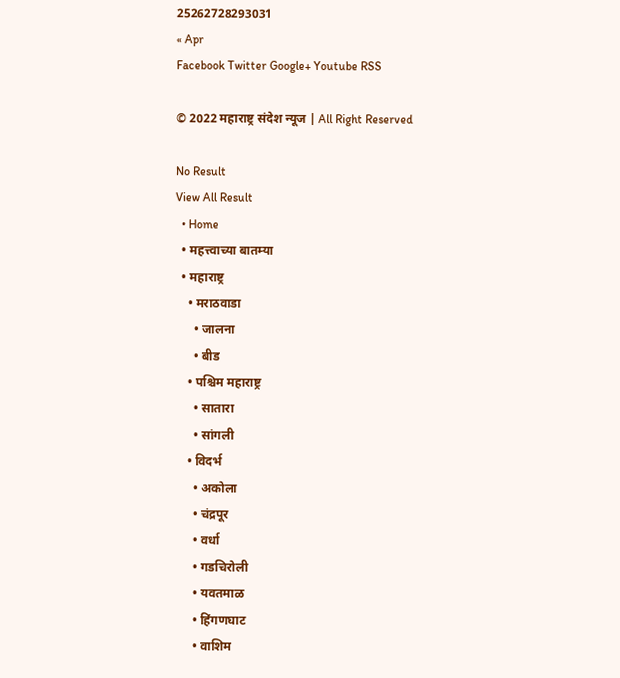25262728293031
« Apr
Facebook Twitter Google+ Youtube RSS

© 2022 महाराष्ट्र संदेश न्यूज | All Right Reserved

No Result
View All Result
  • Home
  • महत्त्वाच्या बातम्या
  • महाराष्ट्र
    • मराठवाडा
      • जालना
      • बीड
    • पश्चिम महाराष्ट्र
      • सातारा
      • सांगली
    • विदर्भ
      • अकोला
      • चंद्रपूर
      • वर्धा
      • गडचिरोली
      • यवतमाळ
      • हिंगणघाट
      • वाशिम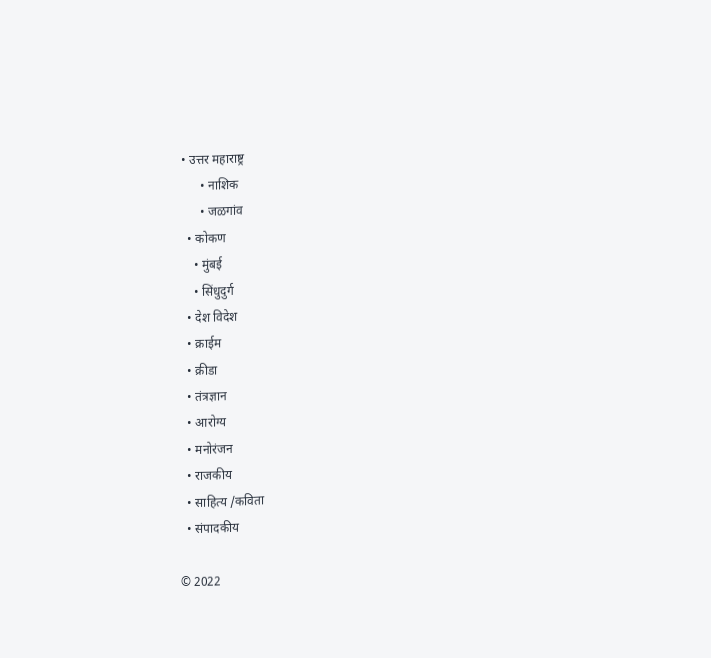• उत्तर महाराष्ट्र
      • नाशिक
      • जळगांव
  • कोकण
    • मुंबई
    • सिंधुदुर्ग
  • देश विदेश
  • क्राईम
  • क्रीडा
  • तंत्रज्ञान
  • आरोग्य
  • मनोरंजन
  • राजकीय
  • साहित्य /कविता
  • संपादकीय

© 2022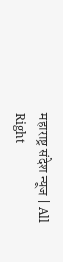महाराष्ट्र संदेश न्यूज | All Right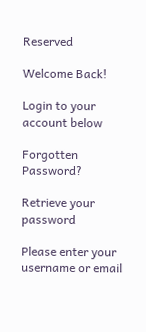Reserved

Welcome Back!

Login to your account below

Forgotten Password?

Retrieve your password

Please enter your username or email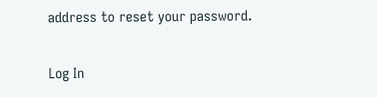address to reset your password.

Log In